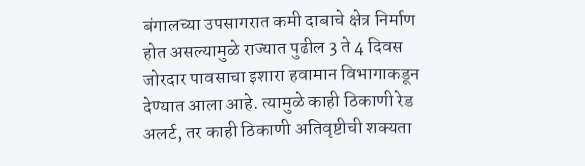बंगालच्या उपसागरात कमी दाबाचे क्षेत्र निर्माण होत असल्यामुळे राज्यात पुढील 3 ते 4 दिवस जोरदार पावसाचा इशारा हवामान विभागाकडून देण्यात आला आहे. त्यामुळे काही ठिकाणी रेड अलर्ट, तर काही ठिकाणी अतिवृष्टीची शक्यता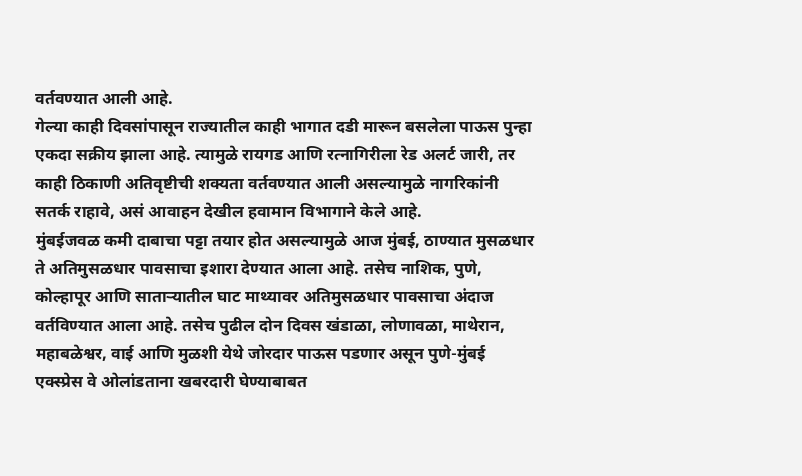वर्तवण्यात आली आहे.
गेल्या काही दिवसांपासून राज्यातील काही भागात दडी मारून बसलेला पाऊस पुन्हा एकदा सक्रीय झाला आहे. त्यामुळे रायगड आणि रत्नागिरीला रेड अलर्ट जारी, तर काही ठिकाणी अतिवृष्टीची शक्यता वर्तवण्यात आली असल्यामुळे नागरिकांनी सतर्क राहावे, असं आवाहन देखील हवामान विभागाने केले आहे.
मुंबईजवळ कमी दाबाचा पट्टा तयार होत असल्यामुळे आज मुंबई, ठाण्यात मुसळधार ते अतिमुसळधार पावसाचा इशारा देण्यात आला आहे. तसेच नाशिक, पुणे, कोल्हापूर आणि साताऱ्यातील घाट माथ्यावर अतिमुसळधार पावसाचा अंदाज वर्तविण्यात आला आहे. तसेच पुढील दोन दिवस खंडाळा, लोणावळा, माथेरान, महाबळेश्वर, वाई आणि मुळशी येथे जोरदार पाऊस पडणार असून पुणे-मुंबई एक्स्प्रेस वे ओलांडताना खबरदारी घेण्याबाबत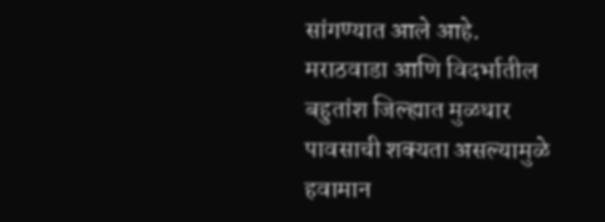सांगण्यात आले आहे.
मराठवाडा आणि विदर्भातील बहुतांश जिल्ह्यात मुळधार पावसाची शक्यता असल्यामुळे हवामान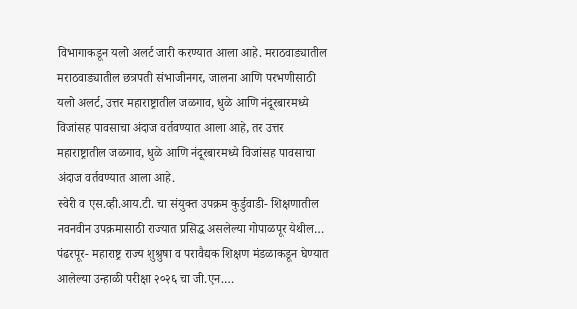विभागाकडून यलो अलर्ट जारी करण्यात आला आहे. मराठवाड्यातील मराठवाड्यातील छत्रपती संभाजीनगर, जालना आणि परभणीसाठी यलो अलर्ट, उत्तर महाराष्ट्रातील जळगाव, धुळे आणि नंदूरबारमध्ये विजांसह पावसाचा अंदाज वर्तवण्यात आला आहे, तर उत्तर महाराष्ट्रातील जळगाव, धुळे आणि नंदूरबारमध्ये विजांसह पावसाचा अंदाज वर्तवण्यात आला आहे.
स्वेरी व एस.व्ही.आय.टी. चा संयुक्त उपक्रम कुर्डुवाडी- शिक्षणातील नवनवीन उपक्रमासाठी राज्यात प्रसिद्ध असलेल्या गोपाळपूर येथील…
पंढरपूर- महाराष्ट्र राज्य शुश्रुषा व परावैद्यक शिक्षण मंडळाकडून घेण्यात आलेल्या उन्हाळी परीक्षा २०२६ चा जी.एन.…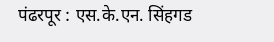पंढरपूर : एस.के.एन. सिंहगड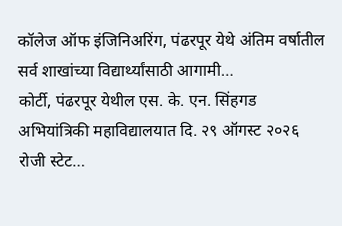कॉलेज ऑफ इंजिनिअरिंग, पंढरपूर येथे अंतिम वर्षातील सर्व शाखांच्या विद्यार्थ्यांसाठी आगामी…
कोर्टी, पंढरपूर येथील एस. के. एन. सिंहगड अभियांत्रिकी महाविद्यालयात दि. २९ ऑगस्ट २०२६ रोजी स्टेट…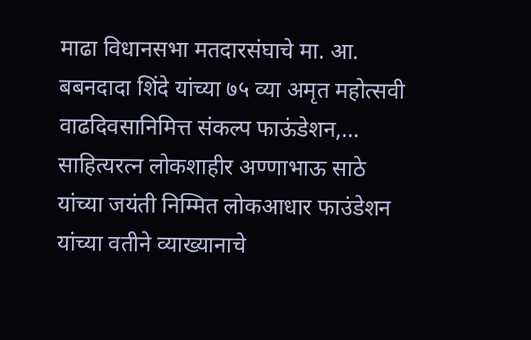माढा विधानसभा मतदारसंघाचे मा. आ. बबनदादा शिंदे यांच्या ७५ व्या अमृत महोत्सवी वाढदिवसानिमित्त संकल्प फाऊंडेशन,…
साहित्यरत्न लोकशाहीर अण्णाभाऊ साठे यांच्या जयंती निम्मित लोकआधार फाउंडेशन यांच्या वतीने व्याख्यानाचे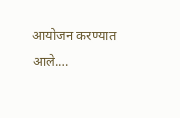आयोजन करण्यात आले.…